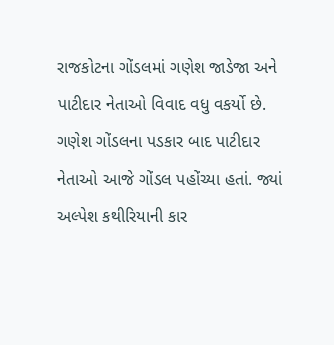રાજકોટના ગોંડલમાં ગણેશ જાડેજા અને પાટીદાર નેતાઓ વિવાદ વધુ વકર્યો છે. ગણેશ ગોંડલના પડકાર બાદ પાટીદાર નેતાઓ આજે ગોંડલ પહોંચ્યા હતાં. જ્યાં અલ્પેશ કથીરિયાની કાર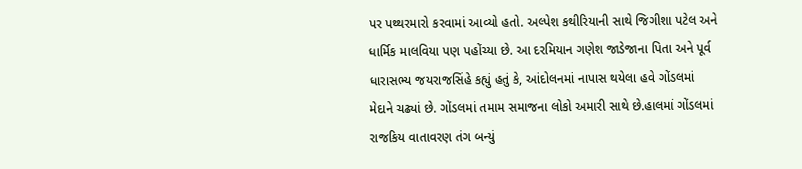પર પથ્થરમારો કરવામાં આવ્યો હતો. અલ્પેશ કથીરિયાની સાથે જિગીશા પટેલ અને ધાર્મિક માલવિયા પણ પહોંચ્યા છે. આ દરમિયાન ગણેશ જાડેજાના પિતા અને પૂર્વ ધારાસભ્ય જયરાજસિંહે કહ્યું હતું કે, આંદોલનમાં નાપાસ થયેલા હવે ગોંડલમાં મેદાને ચઢ્યાં છે. ગોંડલમાં તમામ સમાજના લોકો અમારી સાથે છે.હાલમાં ગોંડલમાં રાજકિય વાતાવરણ તંગ બન્યું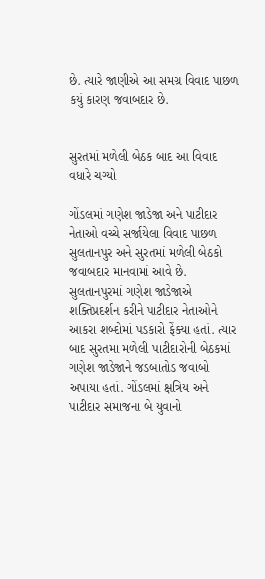છે. ત્યારે જાણીએ આ સમગ્ર વિવાદ પાછળ કયું કારણ જવાબદાર છે.


સુરતમાં મળેલી બેઠક બાદ આ વિવાદ વધારે ચગ્યો

ગોંડલમાં ગણેશ જાડેજા અને પાટીદાર નેતાઓ વચ્ચે સર્જાયેલા વિવાદ પાછળ સુલતાનપુર અને સુરતમાં મળેલી બેઠકો જવાબદાર માનવામાં આવે છે. સુલતાનપુરમાં ગણેશ જાડેજાએ શક્તિપ્રદર્શન કરીને પાટીદાર નેતાઓને આકરા શબ્દોમાં પડકારો ફેંક્યા હતાં. ત્યાર બાદ સુરતમા મળેલી પાટીદારોની બેઠકમાં ગણેશ જાડેજાને જડબાતોડ જવાબો અપાયા હતાં. ગોંડલમાં ક્ષત્રિય અને પાટીદાર સમાજના બે યુવાનો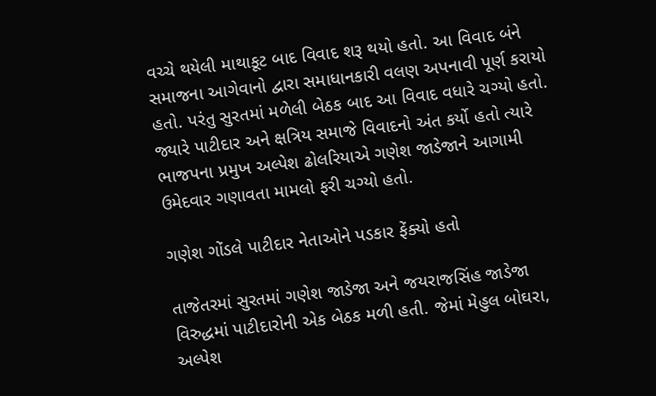વચ્ચે થયેલી માથાકૂટ બાદ વિવાદ શરૂ થયો હતો. આ વિવાદ બંને સમાજના આગેવાનો દ્વારા સમાધાનકારી વલણ અપનાવી પૂર્ણ કરાયો હતો. પરંતુ સુરતમાં મળેલી બેઠક બાદ આ વિવાદ વધારે ચગ્યો હતો. જ્યારે પાટીદાર અને ક્ષત્રિય સમાજે વિવાદનો અંત કર્યો હતો ત્યારે ભાજપના પ્રમુખ અલ્પેશ ઢોલરિયાએ ગણેશ જાડેજાને આગામી ઉમેદવાર ગણાવતા મામલો ફરી ચગ્યો હતો.

ગણેશ ગોંડલે પાટીદાર નેતાઓને પડકાર ફેંક્યો હતો

તાજેતરમાં સુરતમાં ગણેશ જાડેજા અને જયરાજસિંહ જાડેજા વિરુદ્ધમાં પાટીદારોની એક બેઠક મળી હતી. જેમાં મેહુલ બોઘરા, અલ્પેશ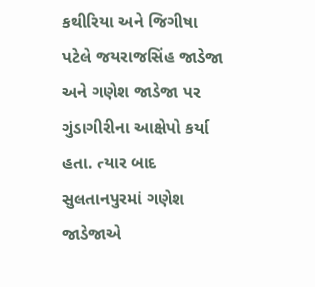કથીરિયા અને જિગીષા પટેલે જયરાજસિંહ જાડેજા અને ગણેશ જાડેજા પર ગુંડાગીરીના આક્ષેપો કર્યા હતા. ત્યાર બાદ સુલતાનપુરમાં ગણેશ જાડેજાએ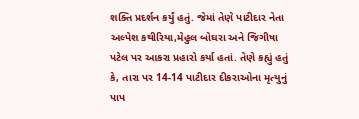શક્તિ પ્રદર્શન કર્યું હતું. જેમાં તેણે પાટીદાર નેતા અલ્પેશ કથીરિયા,મેહુલ બોઘરા અને જિગીષા પટેલ પર આકરા પ્રહારો કર્યા હતાં. તેણે કહ્યું હતું કે, તારા પર 14-14 પાટીદાર દીકરાઓના મૃત્યુનું પાપ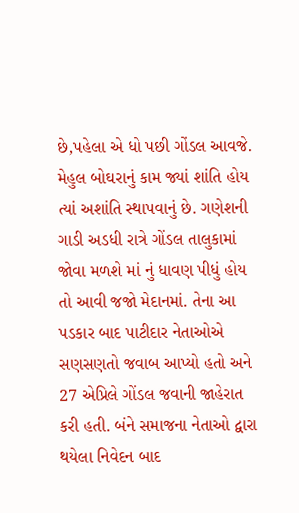છે,પહેલા એ ધો પછી ગોંડલ આવજે. મેહુલ બોઘરાનું કામ જ્યાં શાંતિ હોય ત્યાં અશાંતિ સ્થાપવાનું છે. ગણેશની ગાડી અડધી રાત્રે ગોંડલ તાલુકામાં જોવા મળશે માં નું ધાવણ પીધું હોય તો આવી જજો મેદાનમાં. તેના આ પડકાર બાદ પાટીદાર નેતાઓએ સણસણતો જવાબ આપ્યો હતો અને 27 એપ્રિલે ગોંડલ જવાની જાહેરાત કરી હતી. બંને સમાજના નેતાઓ દ્વારા થયેલા નિવેદન બાદ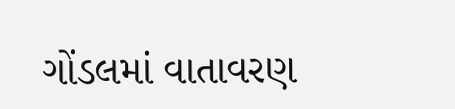ગોંડલમાં વાતાવરણ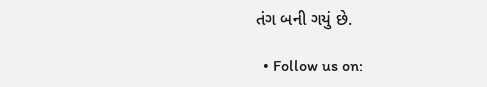તંગ બની ગયું છે.

  • Follow us on: